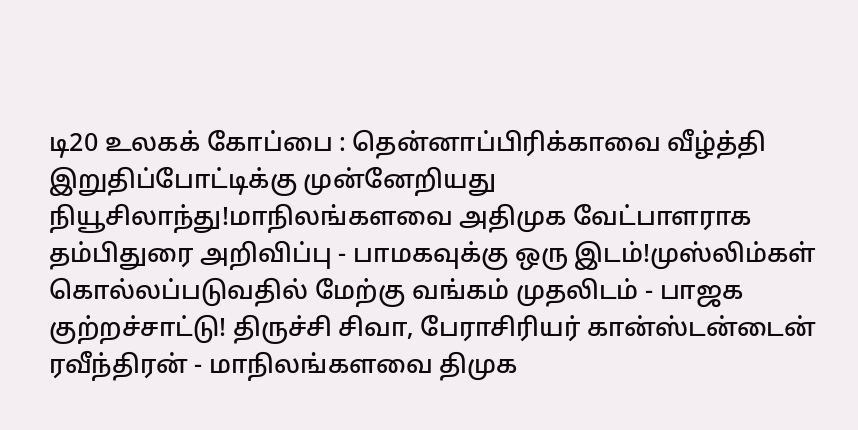டி20 உலகக் கோப்பை : தென்னாப்பிரிக்காவை வீழ்த்தி இறுதிப்போட்டிக்கு முன்னேறியது நியூசிலாந்து!மாநிலங்களவை அதிமுக வேட்பாளராக தம்பிதுரை அறிவிப்பு - பாமகவுக்கு ஒரு இடம்!முஸ்லிம்கள் கொல்லப்படுவதில் மேற்கு வங்கம் முதலிடம் - பாஜக குற்றச்சாட்டு! திருச்சி சிவா, பேராசிரியர் கான்ஸ்டன்டைன் ரவீந்திரன் - மாநிலங்களவை திமுக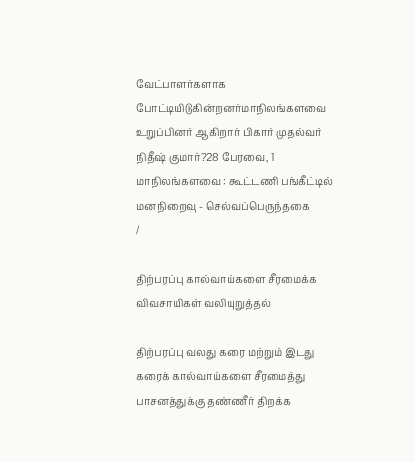வேட்பாளர்களாக போட்டியிடுகின்றனர்மாநிலங்களவை உறுப்பினர் ஆகிறார் பிகார் முதல்வர் நிதீஷ் குமார்?28 பேரவை, 1 மாநிலங்களவை : கூட்டணி பங்கீட்டில் மனநிறைவு - செல்வப்பெருந்தகை
/

திற்பரப்பு கால்வாய்களை சீரமைக்க விவசாயிகள் வலியுறுத்தல்

திற்பரப்பு வலது கரை மற்றும் இடது கரைக் கால்வாய்களை சீரமைத்து பாசனத்துக்கு தண்ணீர் திறக்க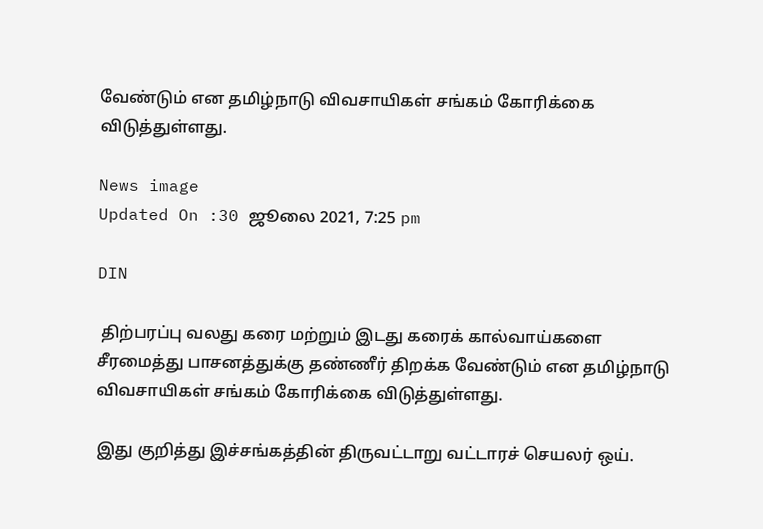வேண்டும் என தமிழ்நாடு விவசாயிகள் சங்கம் கோரிக்கை விடுத்துள்ளது.

News image
Updated On :30 ஜூலை 2021, 7:25 pm

DIN

 திற்பரப்பு வலது கரை மற்றும் இடது கரைக் கால்வாய்களை சீரமைத்து பாசனத்துக்கு தண்ணீர் திறக்க வேண்டும் என தமிழ்நாடு விவசாயிகள் சங்கம் கோரிக்கை விடுத்துள்ளது.

இது குறித்து இச்சங்கத்தின் திருவட்டாறு வட்டாரச் செயலர் ஒய்.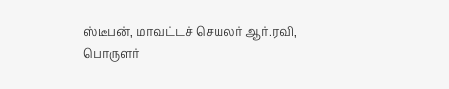ஸ்டீபன், மாவட்டச் செயலர் ஆர்.ரவி, பொருளர்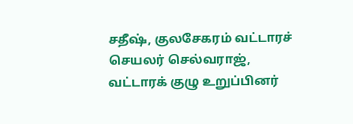சதீஷ், குலசேகரம் வட்டாரச் செயலர் செல்வராஜ், வட்டாரக் குழு உறுப்பினர்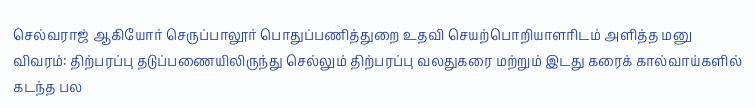செல்வராஜ் ஆகியோர் செருப்பாலூர் பொதுப்பணித்துறை உதவி செயற்பொறியாளரிடம் அளித்த மனு விவரம்: திற்பரப்பு தடுப்பணையிலிருந்து செல்லும் திற்பரப்பு வலதுகரை மற்றும் இடது கரைக் கால்வாய்களில் கடந்த பல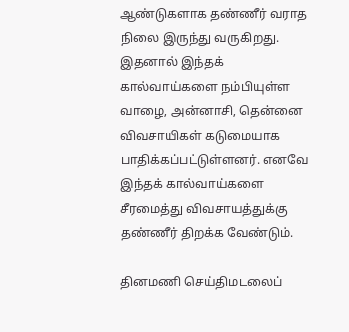ஆண்டுகளாக தண்ணீர் வராத நிலை இருந்து வருகிறது. இதனால் இந்தக் கால்வாய்களை நம்பியுள்ள வாழை, அன்னாசி, தென்னை விவசாயிகள் கடுமையாக பாதிக்கப்பட்டுள்ளனர். எனவே இந்தக் கால்வாய்களை சீரமைத்து விவசாயத்துக்கு தண்ணீர் திறக்க வேண்டும்.

தினமணி செய்திமடலைப்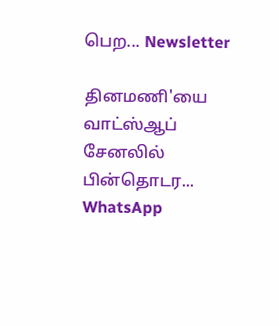பெற... Newsletter

தினமணி'யை வாட்ஸ்ஆப் சேனலில் பின்தொடர... WhatsApp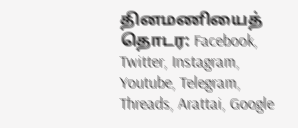தினமணியைத் தொடர: Facebook, Twitter, Instagram, Youtube, Telegram, Threads, Arattai, Google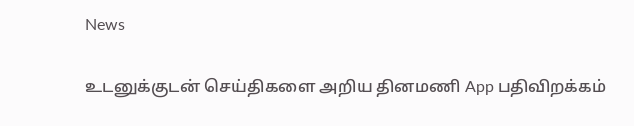News

உடனுக்குடன் செய்திகளை அறிய தினமணி App பதிவிறக்கம்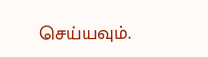செய்யவும்.